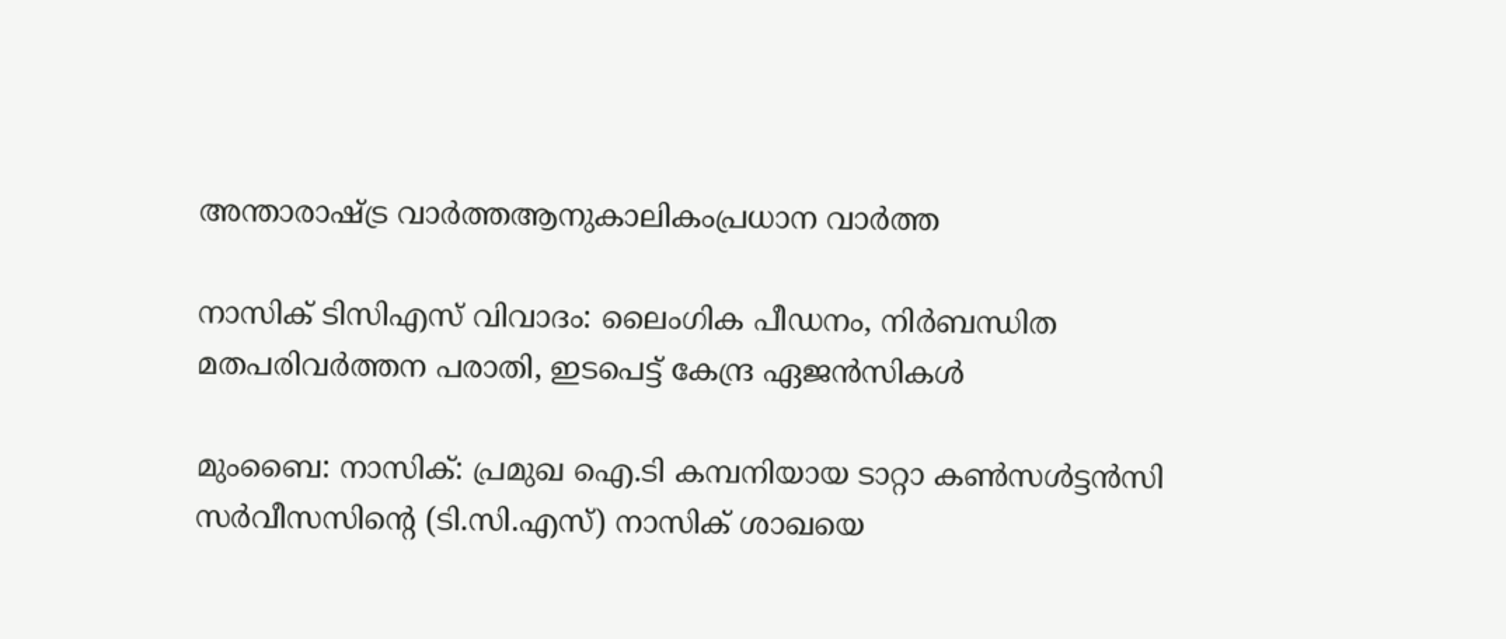അന്താരാഷ്ട്ര വാർത്തആനുകാലികംപ്രധാന വാർത്ത

നാസിക് ടിസിഎസ് വിവാദം: ലൈംഗിക പീഡനം, നിർബന്ധിത മതപരിവർത്തന പരാതി, ഇടപെട്ട് കേന്ദ്ര ഏജൻസികൾ

മുംബൈ: നാസിക്: പ്രമുഖ ഐ.ടി കമ്പനിയായ ടാറ്റാ കണ്‍സള്‍ട്ടന്‍സി സര്‍വീസസിന്റെ (ടി.സി.എസ്) നാസിക് ശാഖയെ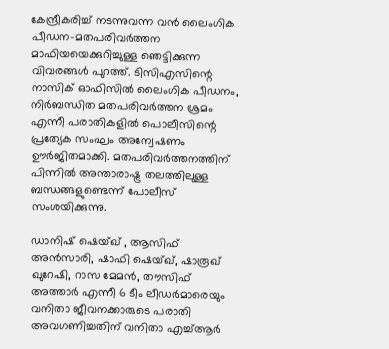കേന്ദ്രീകരിച്ച് നടന്നുവന്ന വന്‍ ലൈംഗിക പീഡന-മതപരിവര്‍ത്തന മാഫിയയെക്കുറിച്ചുള്ള ഞെട്ടിക്കുന്ന വിവരങ്ങള്‍ പുറത്ത്. ടിസിഎസിന്റെ നാസിക് ഓഫിസിൽ ലൈംഗിക പീഡനം, നിർബന്ധിത മതപരിവർത്തന ശ്രമം എന്നീ പരാതികളിൽ പൊലീസിന്റെ പ്രത്യേക സംഘം അന്വേഷണം ഊർജിതമാക്കി. മതപരിവര്‍ത്തനത്തിന് പിന്നില്‍ അന്താരാഷ്ട്ര തലത്തിലുള്ള ബന്ധങ്ങളുണ്ടെന്ന് പോലീസ് സംശയിക്കുന്നു.

ഡാനിഷ് ഷെയ്ഖ് , ആസിഫ് അന്‍സാരി, ഷാഫി ഷെയ്ഖ്, ഷാരൂഖ് ഖുറേഷി, റാസ മേമന്‍, തൗസിഫ് അത്താര്‍ എന്നീ 6 ടീം ലീഡർമാരെയും വനിതാ ജീവനക്കാരുടെ പരാതി അവഗണിച്ചതിന് വനിതാ എച്ച്ആർ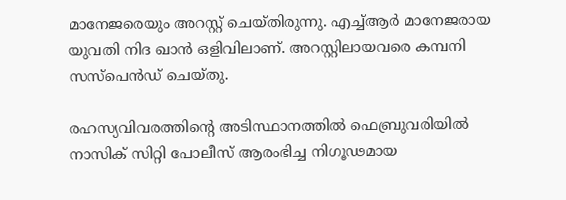മാനേജരെയും അറസ്റ്റ് ചെയ്തിരുന്നു. എച്ച്ആർ മാനേജരായ യുവതി നിദ ഖാന്‍ ഒളിവിലാണ്. അറസ്റ്റിലായവരെ കമ്പനി സസ്‌പെൻഡ് ചെയ്തു.

രഹസ്യവിവരത്തിന്റെ അടിസ്ഥാനത്തില്‍ ഫെബ്രുവരിയില്‍ നാസിക് സിറ്റി പോലീസ് ആരംഭിച്ച നിഗൂഢമായ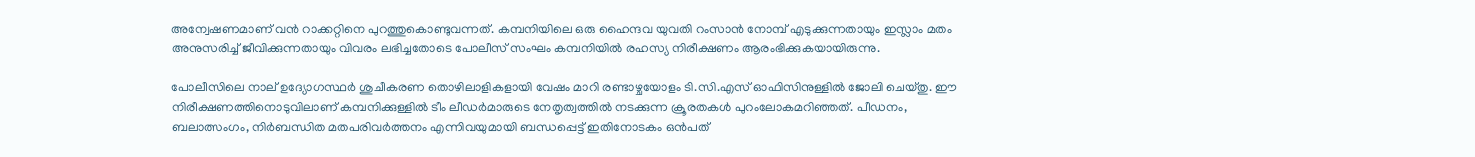അന്വേഷണമാണ് വന്‍ റാക്കറ്റിനെ പുറത്തുകൊണ്ടുവന്നത്. കമ്പനിയിലെ ഒരു ഹൈന്ദവ യുവതി റംസാന്‍ നോമ്പ് എടുക്കുന്നതായും ഇസ്ലാം മതം അനുസരിച്ച് ജീവിക്കുന്നതായും വിവരം ലഭിച്ചതോടെ പോലീസ് സംഘം കമ്പനിയില്‍ രഹസ്യ നിരീക്ഷണം ആരംഭിക്കുകയായിരുന്നു.

പോലീസിലെ നാല് ഉദ്യോഗസ്ഥര്‍ ശുചീകരണ തൊഴിലാളികളായി വേഷം മാറി രണ്ടാഴ്ചയോളം ടി.സി.എസ് ഓഫിസിനുള്ളില്‍ ജോലി ചെയ്തു. ഈ നിരീക്ഷണത്തിനൊടുവിലാണ് കമ്പനിക്കുള്ളില്‍ ടീം ലീഡര്‍മാരുടെ നേതൃത്വത്തില്‍ നടക്കുന്ന ക്രൂരതകള്‍ പുറംലോകമറിഞ്ഞത്. പീഡനം, ബലാത്സംഗം, നിര്‍ബന്ധിത മതപരിവര്‍ത്തനം എന്നിവയുമായി ബന്ധപ്പെട്ട് ഇതിനോടകം ഒന്‍പത്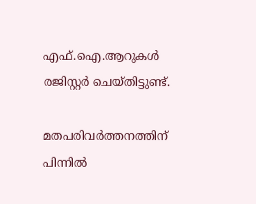എഫ്.ഐ.ആറുകള്‍ രജിസ്റ്റര്‍ ചെയ്തിട്ടുണ്ട്.

മതപരിവര്‍ത്തനത്തിന് പിന്നില്‍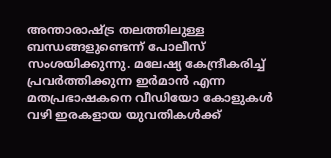അന്താരാഷ്ട്ര തലത്തിലുള്ള ബന്ധങ്ങളുണ്ടെന്ന് പോലീസ് സംശയിക്കുന്നു. മലേഷ്യ കേന്ദ്രീകരിച്ച് പ്രവര്‍ത്തിക്കുന്ന ഇര്‍മാന്‍ എന്ന മതപ്രഭാഷകനെ വീഡിയോ കോളുകള്‍ വഴി ഇരകളായ യുവതികള്‍ക്ക്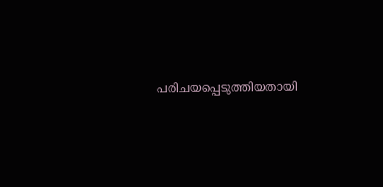പരിചയപ്പെടുത്തിയതായി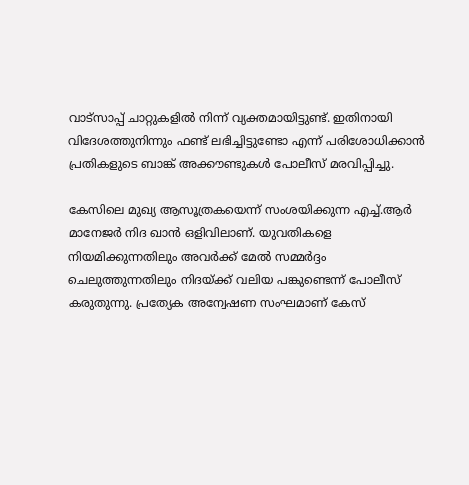വാട്‌സാപ്പ് ചാറ്റുകളില്‍ നിന്ന് വ്യക്തമായിട്ടുണ്ട്. ഇതിനായി വിദേശത്തുനിന്നും ഫണ്ട് ലഭിച്ചിട്ടുണ്ടോ എന്ന് പരിശോധിക്കാന്‍ പ്രതികളുടെ ബാങ്ക് അക്കൗണ്ടുകള്‍ പോലീസ് മരവിപ്പിച്ചു.

കേസിലെ മുഖ്യ ആസൂത്രകയെന്ന് സംശയിക്കുന്ന എച്ച്.ആര്‍ മാനേജര്‍ നിദ ഖാന്‍ ഒളിവിലാണ്. യുവതികളെ നിയമിക്കുന്നതിലും അവര്‍ക്ക് മേല്‍ സമ്മര്‍ദ്ദം ചെലുത്തുന്നതിലും നിദയ്ക്ക് വലിയ പങ്കുണ്ടെന്ന് പോലീസ് കരുതുന്നു. പ്രത്യേക അന്വേഷണ സംഘമാണ് കേസ്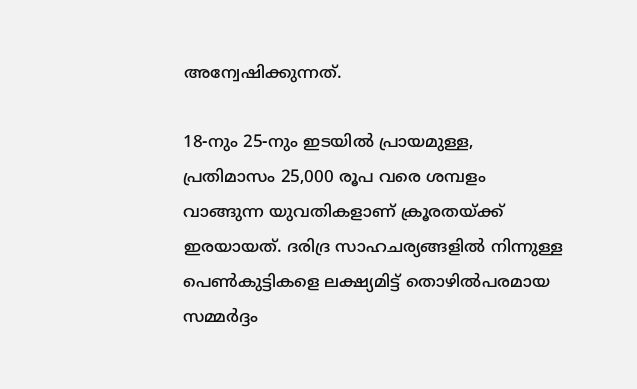അന്വേഷിക്കുന്നത്.

18-നും 25-നും ഇടയില്‍ പ്രായമുള്ള, പ്രതിമാസം 25,000 രൂപ വരെ ശമ്പളം വാങ്ങുന്ന യുവതികളാണ് ക്രൂരതയ്ക്ക് ഇരയായത്. ദരിദ്ര സാഹചര്യങ്ങളില്‍ നിന്നുള്ള പെണ്‍കുട്ടികളെ ലക്ഷ്യമിട്ട് തൊഴില്‍പരമായ സമ്മര്‍ദ്ദം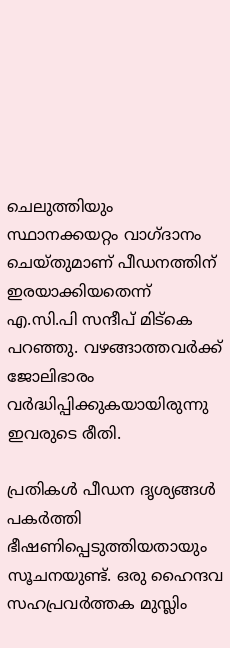ചെലുത്തിയും സ്ഥാനക്കയറ്റം വാഗ്ദാനം ചെയ്തുമാണ് പീഡനത്തിന് ഇരയാക്കിയതെന്ന് എ.സി.പി സന്ദീപ് മിട്‌കെ പറഞ്ഞു. വഴങ്ങാത്തവര്‍ക്ക് ജോലിഭാരം വര്‍ദ്ധിപ്പിക്കുകയായിരുന്നു ഇവരുടെ രീതി.

പ്രതികള്‍ പീഡന ദൃശ്യങ്ങള്‍ പകര്‍ത്തി ഭീഷണിപ്പെടുത്തിയതായും സൂചനയുണ്ട്. ഒരു ഹൈന്ദവ സഹപ്രവര്‍ത്തക മുസ്ലിം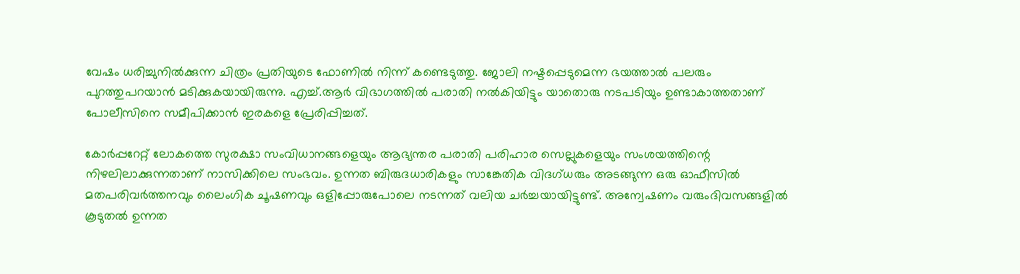വേഷം ധരിച്ചുനില്‍ക്കുന്ന ചിത്രം പ്രതിയുടെ ഫോണില്‍ നിന്ന് കണ്ടെടുത്തു. ജോലി നഷ്ടപ്പെടുമെന്ന ഭയത്താല്‍ പലരും പുറത്തുപറയാന്‍ മടിക്കുകയായിരുന്നു. എച്ച്.ആര്‍ വിഭാഗത്തില്‍ പരാതി നല്‍കിയിട്ടും യാതൊരു നടപടിയും ഉണ്ടാകാത്തതാണ് പോലീസിനെ സമീപിക്കാന്‍ ഇരകളെ പ്രേരിപ്പിച്ചത്.

കോര്‍പ്പറേറ്റ് ലോകത്തെ സുരക്ഷാ സംവിധാനങ്ങളെയും ആഭ്യന്തര പരാതി പരിഹാര സെല്ലുകളെയും സംശയത്തിന്റെ നിഴലിലാക്കുന്നതാണ് നാസിക്കിലെ സംഭവം. ഉന്നത ബിരുദധാരികളും സാങ്കേതിക വിദഗ്ധരും അടങ്ങുന്ന ഒരു ഓഫീസില്‍ മതപരിവര്‍ത്തനവും ലൈംഗിക ചൂഷണവും ഒളിപ്പോരുപോലെ നടന്നത് വലിയ ചര്‍ച്ചയായിട്ടുണ്ട്. അന്വേഷണം വരുംദിവസങ്ങളില്‍ കൂടുതല്‍ ഉന്നത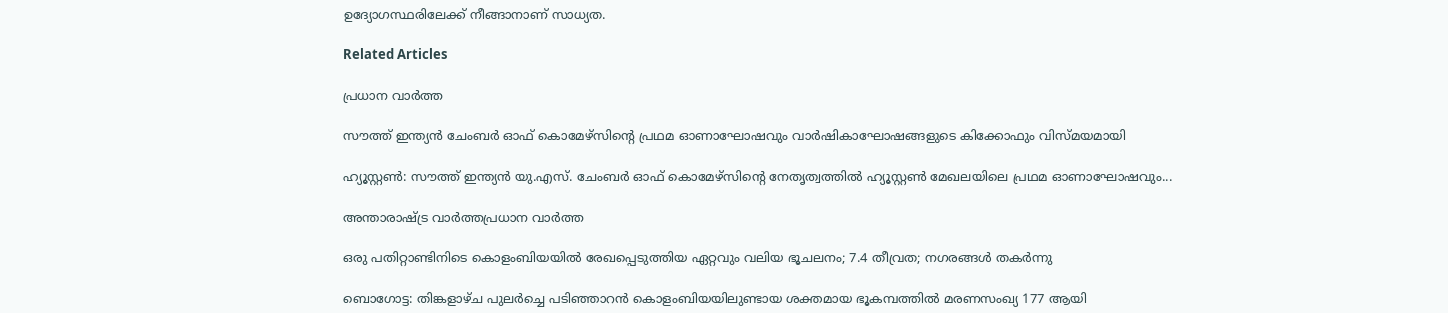ഉദ്യോഗസ്ഥരിലേക്ക് നീങ്ങാനാണ് സാധ്യത.

Related Articles

പ്രധാന വാർത്ത

സൗത്ത് ഇന്ത്യന്‍ ചേംബര്‍ ഓഫ് കൊമേഴ്സിന്റെ പ്രഥമ ഓണാഘോഷവും വാര്‍ഷികാഘോഷങ്ങളുടെ കിക്കോഫും വിസ്മയമായി

ഹ്യൂസ്റ്റണ്‍: സൗത്ത് ഇന്ത്യന്‍ യു.എസ്. ചേംബര്‍ ഓഫ് കൊമേഴ്സിന്റെ നേതൃത്വത്തില്‍ ഹ്യൂസ്റ്റണ്‍ മേഖലയിലെ പ്രഥമ ഓണാഘോഷവും...

അന്താരാഷ്ട്ര വാർത്തപ്രധാന വാർത്ത

ഒരു പതിറ്റാണ്ടിനിടെ കൊളംബിയയില്‍ രേഖപ്പെടുത്തിയ ഏറ്റവും വലിയ ഭൂചലനം; 7.4 തീവ്രത; നഗരങ്ങള്‍ തകര്‍ന്നു

ബൊഗോട്ട: തിങ്കളാഴ്ച പുലര്‍ച്ചെ പടിഞ്ഞാറന്‍ കൊളംബിയയിലുണ്ടായ ശക്തമായ ഭൂകമ്പത്തില്‍ മരണസംഖ്യ 177 ആയി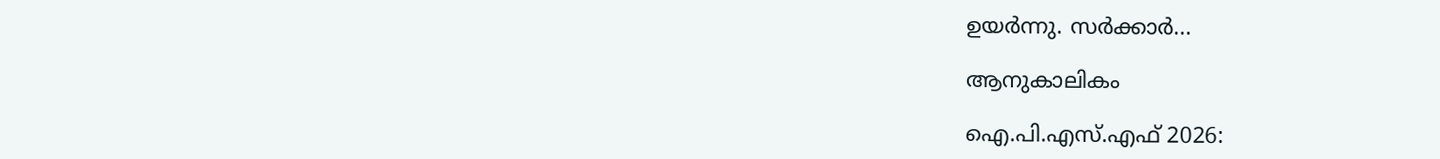ഉയര്‍ന്നു. സര്‍ക്കാര്‍...

ആനുകാലികം

ഐ.പി.എസ്.എഫ് 2026: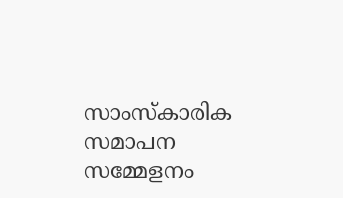സാംസ്കാരിക സമാപന സമ്മേളനം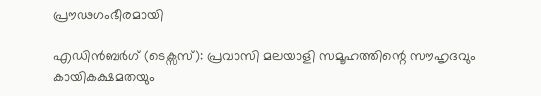പ്രൗഢഗംഭീരമായി

എഡിൻബർഗ് (ടെക്സസ്): പ്രവാസി മലയാളി സമൂഹത്തിന്റെ സൗഹൃദവും കായികക്ഷമതയും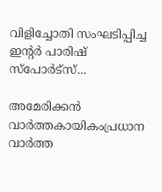വിളിച്ചോതി സംഘടിപ്പിച്ച ഇന്റർ പാരിഷ് സ്പോർട്സ്...

അമേരിക്കൻ വാർത്തകായികംപ്രധാന വാർത്ത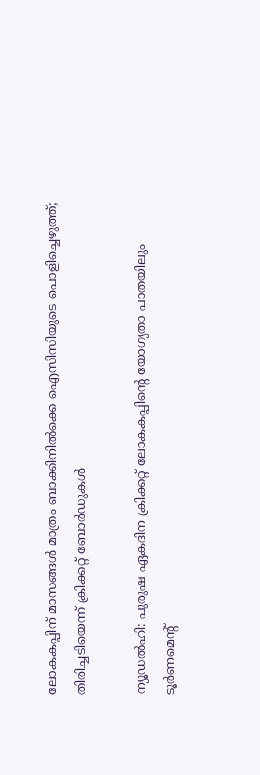ലോകകപ്പിന് മാസങ്ങൾ മാത്രം ബാക്കിനിൽക്കെ ഐസിസിയുടെ പൊളിച്ചെഴുത്ത്; തിരിച്ചടിയെന്ന് ക്രിക്കറ്റ് ബോർഡുകൾ

ന്യൂഡൽഹി: പുരുഷ ഏകദിന ക്രിക്കറ്റ് ലോകകപ്പിന്റെ യോഗ്യതാ പാതയിലും ടൂർണമെന്റ്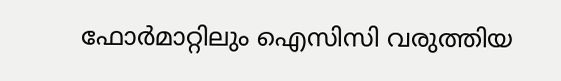ഫോർമാറ്റിലും ഐസിസി വരുത്തിയ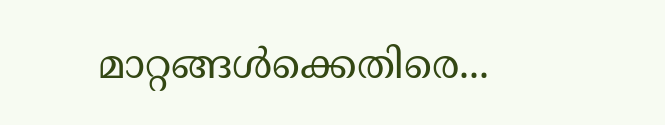മാറ്റങ്ങൾക്കെതിരെ...